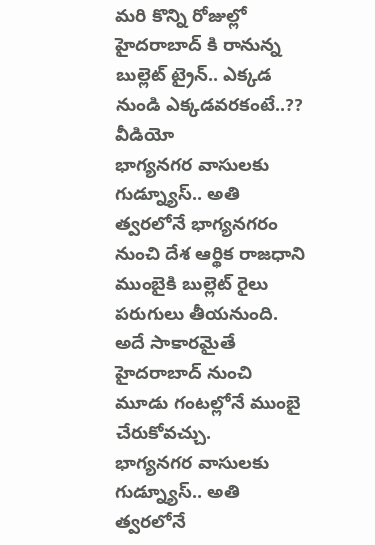మరి కొన్ని రోజుల్లో హైదరాబాద్ కి రానున్న బుల్లెట్ ట్రైన్.. ఎక్కడ నుండి ఎక్కడవరకంటే..?? వీడియో
భాగ్యనగర వాసులకు గుడ్న్యూస్.. అతి త్వరలోనే భాగ్యనగరం నుంచి దేశ ఆర్థిక రాజధాని ముంబైకి బుల్లెట్ రైలు పరుగులు తీయనుంది. అదే సాకారమైతే హైదరాబాద్ నుంచి మూడు గంటల్లోనే ముంబై చేరుకోవచ్చు.
భాగ్యనగర వాసులకు గుడ్న్యూస్.. అతి త్వరలోనే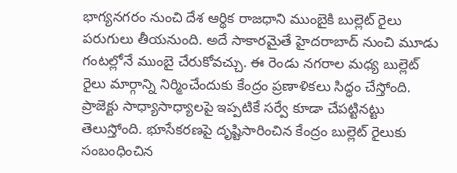భాగ్యనగరం నుంచి దేశ ఆర్థిక రాజధాని ముంబైకి బుల్లెట్ రైలు పరుగులు తీయనుంది. అదే సాకారమైతే హైదరాబాద్ నుంచి మూడు గంటల్లోనే ముంబై చేరుకోవచ్చు. ఈ రెండు నగరాల మధ్య బుల్లెట్ రైలు మార్గాన్ని నిర్మించేందుకు కేంద్రం ప్రణాళికలు సిద్ధం చేస్తోంది. ప్రాజెక్టు సాధ్యాసాధ్యాలపై ఇప్పటికే సర్వే కూడా చేపట్టినట్టు తెలుస్తోంది. భూసేకరణపై దృష్టిసారించిన కేంద్రం బుల్లెట్ రైలుకు సంబంధించిన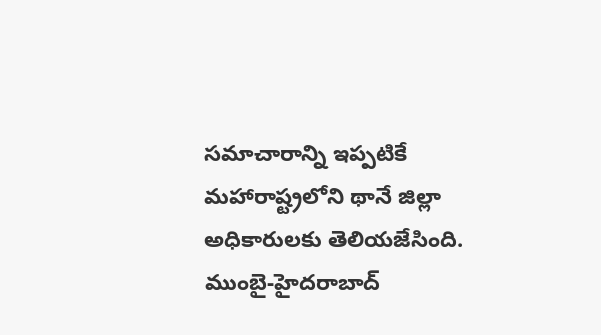సమాచారాన్ని ఇప్పటికే మహారాష్ట్రలోని థానే జిల్లా అధికారులకు తెలియజేసింది. ముంబై-హైదరాబాద్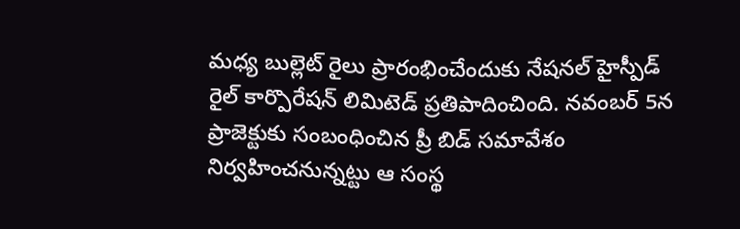మధ్య బుల్లెట్ రైలు ప్రారంభించేందుకు నేషనల్ హైస్పీడ్ రైల్ కార్పొరేషన్ లిమిటెడ్ ప్రతిపాదించింది. నవంబర్ 5న ప్రాజెక్టుకు సంబంధించిన ప్రీ బిడ్ సమావేశం నిర్వహించనున్నట్టు ఆ సంస్థ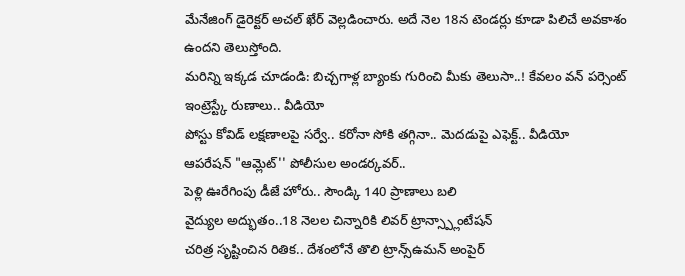మేనేజింగ్ డైరెక్టర్ అచల్ ఖేర్ వెల్లడించారు. అదే నెల 18న టెండర్లు కూడా పిలిచే అవకాశం ఉందని తెలుస్తోంది.
మరిన్ని ఇక్కడ చూడండి: బిచ్చగాళ్ల బ్యాంకు గురించి మీకు తెలుసా..! కేవలం వన్ పర్సెంట్ ఇంట్రెస్ట్కే రుణాలు.. వీడియో
పోస్టు కోవిడ్ లక్షణాలపై సర్వే.. కరోనా సోకి తగ్గినా.. మెదడుపై ఎఫెక్ట్.. వీడియో
ఆపరేషన్ "ఆమ్లెట్'' పోలీసుల అండర్కవర్..
పెళ్లి ఊరేగింపు డీజే హోరు.. సౌండ్కి 140 ప్రాణాలు బలి
వైద్యుల అద్భుతం..18 నెలల చిన్నారికి లివర్ ట్రాన్స్ప్లాంటేషన్
చరిత్ర సృష్టించిన రితిక.. దేశంలోనే తొలి ట్రాన్స్ఉమన్ అంపైర్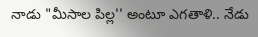నాడు "మీసాల పిల్ల'' అంటూ ఎగతాళి.. నేడు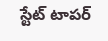స్టేట్ టాపర్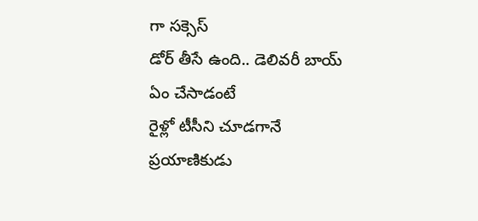గా సక్సెస్
డోర్ తీసే ఉంది.. డెలివరీ బాయ్ ఏం చేసాడంటే
రైళ్లో టీసీని చూడగానే ప్రయాణికుడు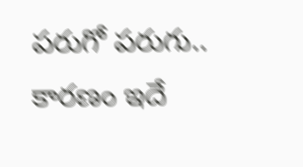పరుగో పరుగు.. కారణం ఇదే